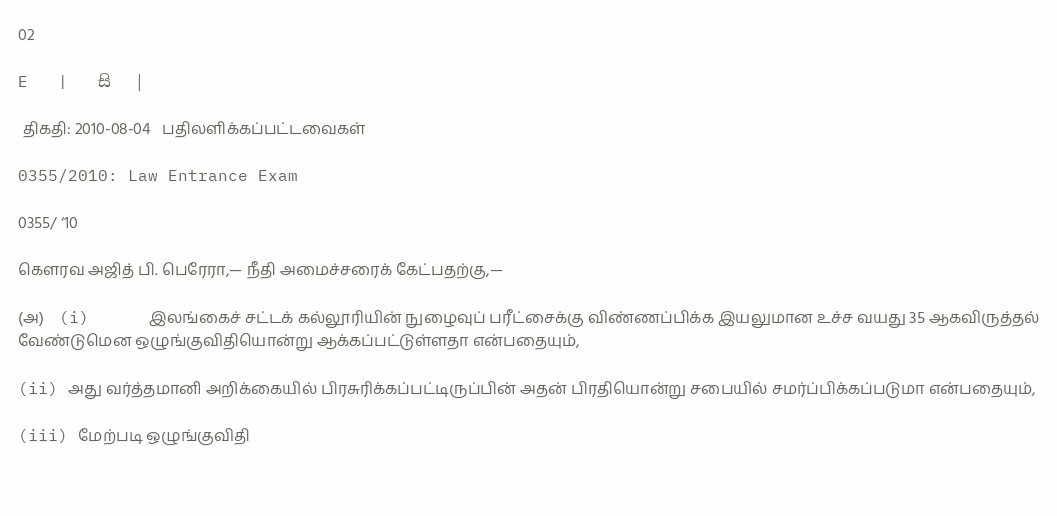02

E   |   සි   |

 திகதி: 2010-08-04   பதிலளிக்கப்பட்டவைகள்

0355/2010: Law Entrance Exam

0355/ ‘10

கெளரவ அஜித் பி. பெரேரா,— நீதி அமைச்சரைக் கேட்பதற்கு,—

(அ)    (i)      இலங்கைச் சட்டக் கல்லூரியின் நுழைவுப் பரீட்சைக்கு விண்ணப்பிக்க இயலுமான உச்ச வயது 35 ஆகவிருத்தல் வேண்டுமென ஒழுங்குவிதியொன்று ஆக்கப்பட்டுள்ளதா என்பதையும்,

(ii) அது வர்த்தமானி அறிக்கையில் பிரசுரிக்கப்பட்டிருப்பின் அதன் பிரதியொன்று சபையில் சமர்ப்பிக்கப்படுமா என்பதையும்,

(iii) மேற்படி ஒழுங்குவிதி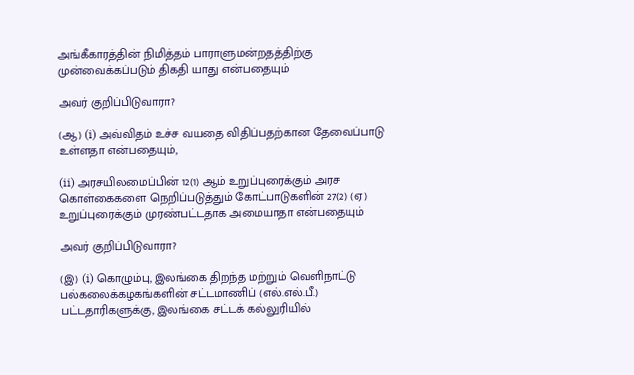அங்கீகாரத்தின் நிமித்தம் பாராளுமன்றதத்திற்கு முன்வைக்கப்படும் திகதி யாது என்பதையும்

அவர் குறிப்பிடுவாரா?

(ஆ) (i) அவ்விதம் உச்ச வயதை விதிப்பதற்கான தேவைப்பாடு உள்ளதா என்பதையும்,

(ii) அரசயிலமைப்பின் 12(1) ஆம் உறுப்புரைக்கும் அரச கொள்கைகளை நெறிப்படுத்தும் கோட்பாடுகளின் 27(2) (ஏ) உறுப்புரைக்கும் முரண்பட்டதாக அமையாதா என்பதையும்

அவர் குறிப்பிடுவாரா?

(இ) (i) கொழும்பு, இலங்கை திறந்த மற்றும் வெளிநாட்டு பல்கலைக்கழகங்களின் சட்டமாணிப் (எல்.எல்.பீ.) பட்டதாரிகளுக்கு, இலங்கை சட்டக் கல்லுரியில்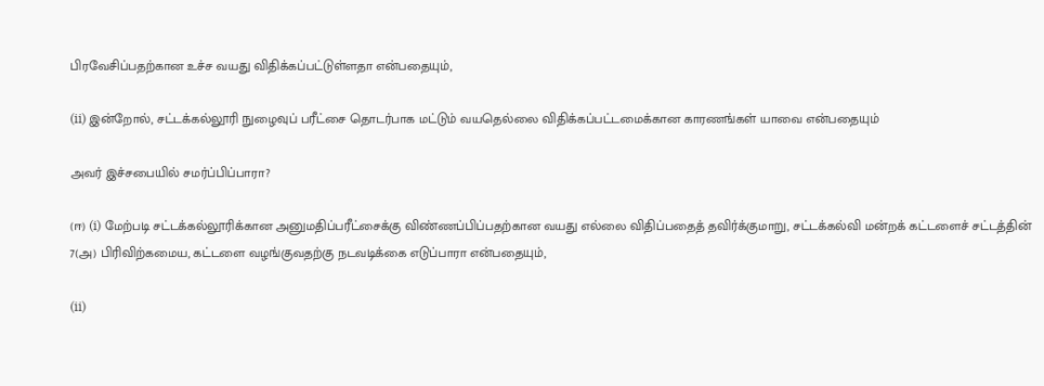பிரவேசிப்பதற்கான உச்ச வயது விதிக்கப்பட்டுள்ளதா என்பதையும்,

(ii) இன்றோல், சட்டக்கல்லூரி நுழைவுப் பரீட்சை தொடர்பாக மட்டும் வயதெல்லை விதிக்கப்பட்டமைக்கான காரணங்கள் யாவை என்பதையும்

அவர் இச்சபையில் சமர்ப்பிப்பாரா?

(ஈ) (i) மேற்படி சட்டக்கல்லூரிக்கான அனுமதிப்பரீட்சைக்கு விண்ணப்பிப்பதற்கான வயது எல்லை விதிப்பதைத் தவிர்க்குமாறு, சட்டக்கல்வி மன்றக் கட்டளைச் சட்டத்தின் 7(அ) பிரிவிற்கமைய, கட்டளை வழங்குவதற்கு நடவடிக்கை எடுப்பாரா என்பதையும்,

(ii)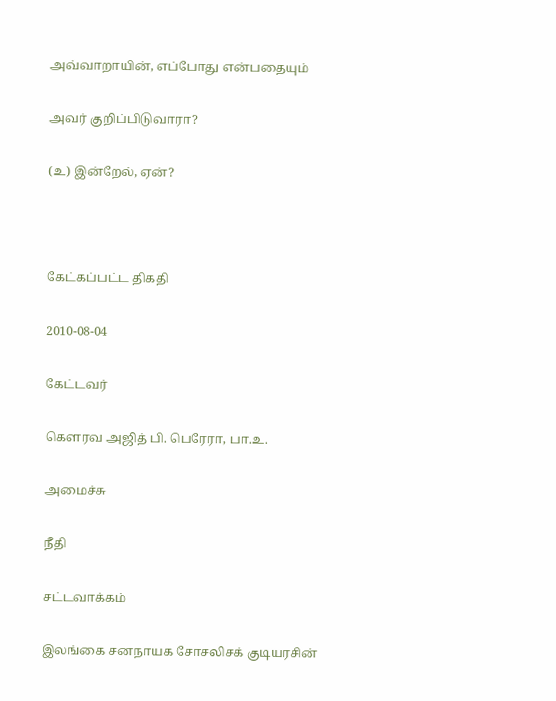அவ்வாறாயின், எப்போது என்பதையும்

அவர் குறிப்பிடுவாரா?

(உ) இன்றேல், ஏன்?



கேட்கப்பட்ட திகதி

2010-08-04

கேட்டவர்

கௌரவ அஜித் பி. பெரேரா, பா.உ.

அமைச்சு

நீதி

சட்டவாக்கம்

இலங்கை சனநாயக சோசலிசக் குடியரசின்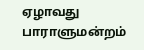ஏழாவது பாராளுமன்றம்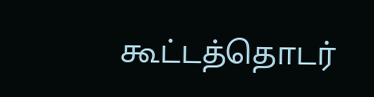கூட்டத்தொடர்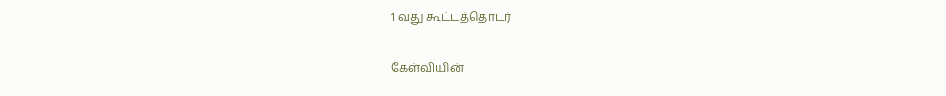1 வது கூட்டத்தொடர்

கேள்வியின்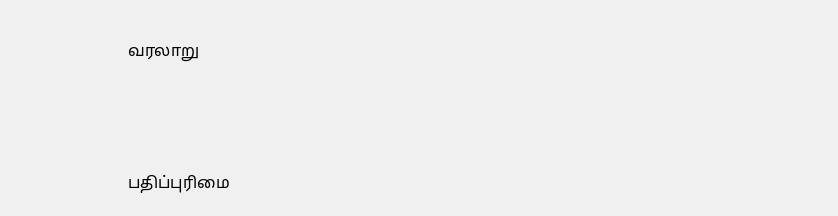வரலாறு





பதிப்புரிமை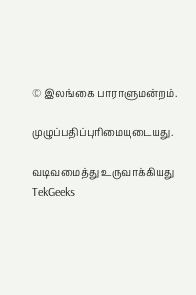© இலங்கை பாராளுமன்றம்.

முழுப்பதிப்புரிமையுடையது.

வடிவமைத்து உருவாக்கியது  TekGeeks